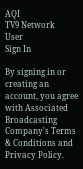AQI
TV9 Network
User
Sign In

By signing in or creating an account, you agree with Associated Broadcasting Company's Terms & Conditions and Privacy Policy.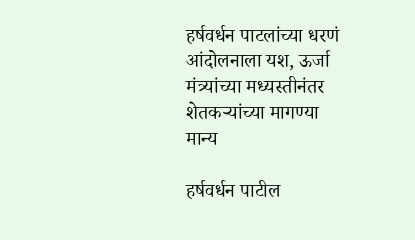हर्षवर्धन पाटलांच्या धरणं आंदोलनाला यश, ऊर्जा मंत्र्यांच्या मध्यस्तीनंतर शेतकऱ्यांच्या मागण्या मान्य

हर्षवर्धन पाटील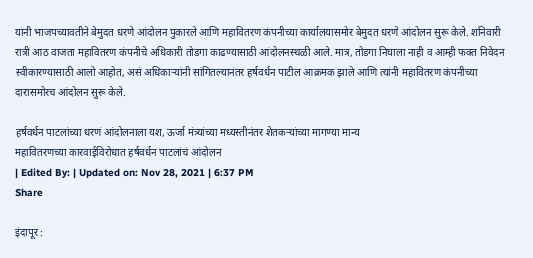यांनी भाजपच्यावतीने बेमुदत धरणे आंदोलन पुकारले आणि महावितरण कंपनीच्या कार्यालयासमोर बेमुदत धरणे आंदोलन सुरू केले. शनिवारी रात्री आठ वाजता महावितरण कंपनीचे अधिकारी तोडगा काढण्यासाठी आंदोलनस्थळी आले. मात्र, तोडगा निघाला नाही व आम्ही फक्त निवेदन स्वीकारण्यासाठी आलो आहोत, असं अधिकाऱ्यांनी सांगितल्यानंतर हर्षवर्धन पाटील आक्रमक झाले आणि त्यांनी महावितरण कंपनीच्या दारासमोरच आंदोलन सुरू केले.

हर्षवर्धन पाटलांच्या धरणं आंदोलनाला यश, ऊर्जा मंत्र्यांच्या मध्यस्तीनंतर शेतकऱ्यांच्या मागण्या मान्य
महावितरणच्या कारवाईविरोधात हर्षवर्धन पाटलांचं आंदोलन
| Edited By: | Updated on: Nov 28, 2021 | 6:37 PM
Share

इंदापूर :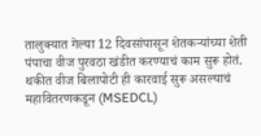तालुक्यात गेल्या 12 दिवसांपासून शेतकऱ्यांच्या शेती पंपाचा वीज पुरवठा खंडीत करण्याचं काम सुरू होतं. थकीत वीज बिलापोटी ही कारवाई सुरू असल्याचं महावितरणकडून (MSEDCL)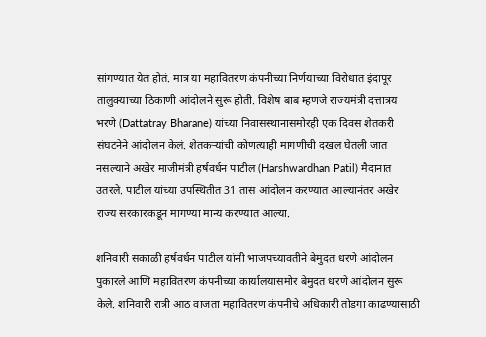सांगण्यात येत होतं. मात्र या महावितरण कंपनीच्या निर्णयाच्या विरोधात इंदापूर तालुक्याच्या ठिकाणी आंदोलने सुरू होती. विशेष बाब म्हणजे राज्यमंत्री दत्तात्रय भरणे (Dattatray Bharane) यांच्या निवासस्थानासमोरही एक दिवस शेतकरी संघटनेने आंदोलन केलं. शेतकऱ्यांची कोणत्याही मागणीची दखल घेतली जात नसल्याने अखेर माजीमंत्री हर्षवर्धन पाटील (Harshwardhan Patil) मैदानात उतरले. पाटील यांच्या उपस्थितीत 31 तास आंदोलन करण्यात आल्यानंतर अखेर राज्य सरकारकडून मागण्या मान्य करण्यात आल्या.

शनिवारी सकाळी हर्षवर्धन पाटील यांनी भाजपच्यावतीने बेमुदत धरणे आंदोलन पुकारले आणि महावितरण कंपनीच्या कार्यालयासमोर बेमुदत धरणे आंदोलन सुरू केले. शनिवारी रात्री आठ वाजता महावितरण कंपनीचे अधिकारी तोडगा काढण्यासाठी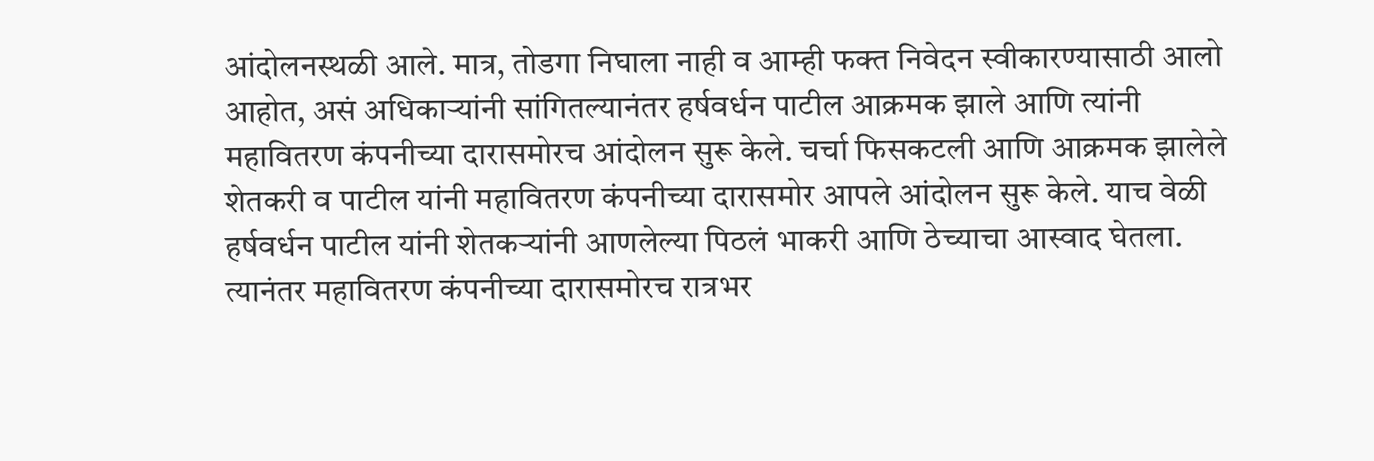आंदोलनस्थळी आले. मात्र, तोडगा निघाला नाही व आम्ही फक्त निवेदन स्वीकारण्यासाठी आलो आहोत, असं अधिकाऱ्यांनी सांगितल्यानंतर हर्षवर्धन पाटील आक्रमक झाले आणि त्यांनी महावितरण कंपनीच्या दारासमोरच आंदोलन सुरू केले. चर्चा फिसकटली आणि आक्रमक झालेले शेतकरी व पाटील यांनी महावितरण कंपनीच्या दारासमोर आपले आंदोलन सुरू केले. याच वेळी हर्षवर्धन पाटील यांनी शेतकऱ्यांनी आणलेल्या पिठलं भाकरी आणि ठेच्याचा आस्वाद घेतला. त्यानंतर महावितरण कंपनीच्या दारासमोरच रात्रभर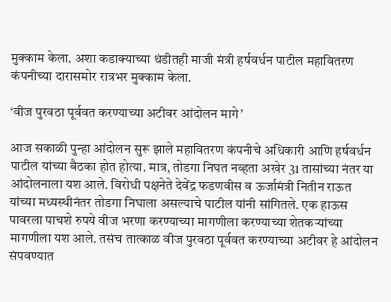मुक्काम केला. अशा कडाक्‍याच्या थंडीतही माजी मंत्री हर्षवर्धन पाटील महावितरण कंपनीच्या दारासमोर रात्रभर मुक्काम केला.

‘वीज पुरवठा पूर्ववत करण्याच्या अटीवर आंदोलन मागे’

आज सकाळी पुन्हा आंदोलन सुरू झाले महावितरण कंपनीचे अधिकारी आणि हर्षवर्धन पाटील यांच्या बैठका होत होत्या. मात्र, तोडगा निघत नव्हता अखेर 31 तासांच्या नंतर या आंदोलनाला यश आले. विरोधी पक्षनेते देवेंद्र फडणवीस व ऊर्जामंत्री नितीन राऊत यांच्या मध्यस्थीनंतर तोडगा निघाला असल्याचे पाटील यांनी सांगितले. एक हाऊस पावरला पाचशे रुपये वीज भरणा करण्याच्या मागणीला करण्याच्या शेतकऱ्यांच्या मागणीला यश आले. तसंच तात्काळ वीज पुरवठा पूर्ववत करण्याच्या अटीवर हे आंदोलन संपवण्यात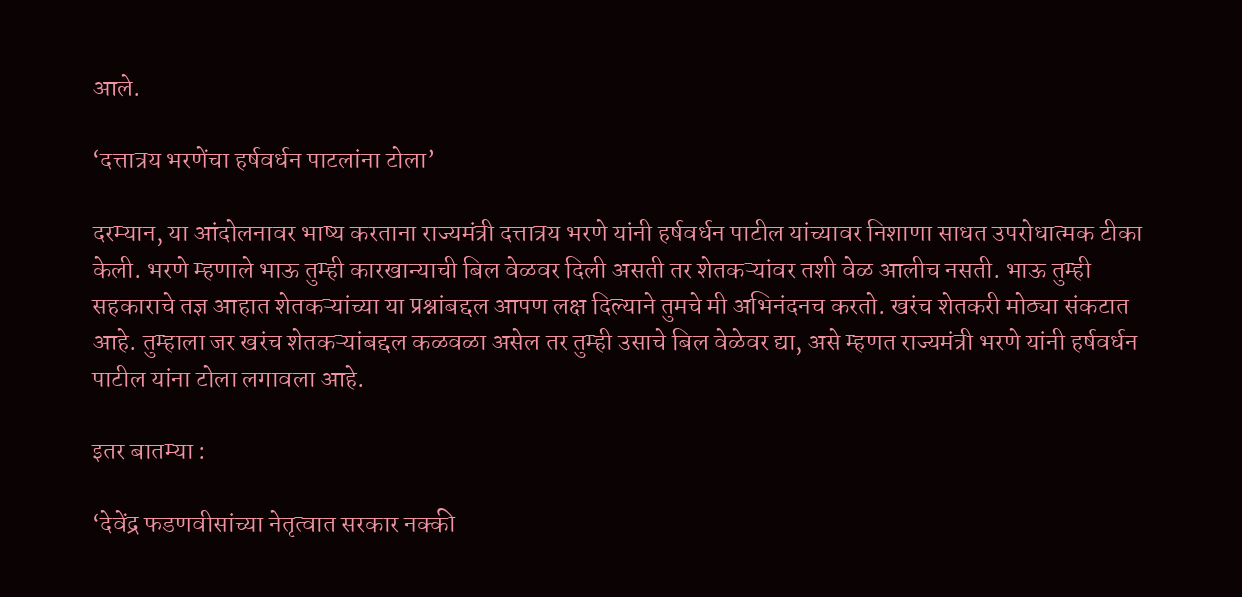आले.

‘दत्तात्रय भरणेंचा हर्षवर्धन पाटलांना टोला’

दरम्यान, या आंदोलनावर भाष्य करताना राज्यमंत्री दत्तात्रय भरणे यांनी हर्षवर्धन पाटील यांच्यावर निशाणा साधत उपरोधात्मक टीका केली. भरणे म्हणाले भाऊ तुम्ही कारखान्याची बिल वेळवर दिली असती तर शेतकऱ्यांवर तशी वेळ आलीच नसती. भाऊ तुम्ही सहकाराचे तज्ञ आहात शेतकऱ्यांच्या या प्रश्नांबद्दल आपण लक्ष दिल्याने तुमचे मी अभिनंदनच करतो. खरंच शेतकरी मोठ्या संकटात आहे. तुम्हाला जर खरंच शेतकऱ्यांबद्दल कळवळा असेल तर तुम्ही उसाचे बिल वेळेवर द्या, असे म्हणत राज्यमंत्री भरणे यांनी हर्षवर्धन पाटील यांना टोला लगावला आहे.

इतर बातम्या :

‘देवेंद्र फडणवीसांच्या नेतृत्वात सरकार नक्की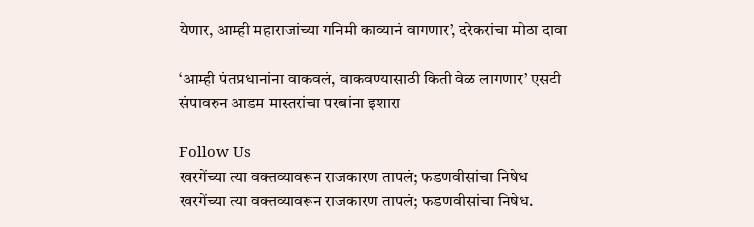येणार, आम्ही महाराजांच्या गनिमी काव्यानं वागणार’, दरेकरांचा मोठा दावा

‘आम्ही पंतप्रधानांना वाकवलं, वाकवण्यासाठी किती वेळ लागणार’ एसटी संपावरुन आडम मास्तरांचा परबांना इशारा

Follow Us
खरगेंच्या त्या वक्तव्यावरून राजकारण तापलं; फडणवीसांचा निषेध
खरगेंच्या त्या वक्तव्यावरून राजकारण तापलं; फडणवीसांचा निषेध.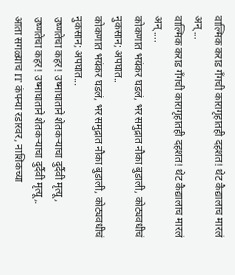वाल्मिक कराड गँगची कारागृहातही दहशत! थेट कैद्यालाच मारलं अन्...
वाल्मिक कराड गँगची कारागृहातही दहशत! थेट कैद्यालाच मारलं अन्....
कोकणात भयंकर घडलं, भर समुद्रात नौका बुडाली, कोट्यवधीचं नुकसान; अपघात..
कोकणात भयंकर घडलं, भर समुद्रात नौका बुडाली, कोट्यवधीचं नुकसान; अपघात...
उष्णतेचा कहर! उष्माघाताने शेतकऱ्याचा दुर्दैवी मृत्यू,
उष्णतेचा कहर! उष्माघाताने शेतकऱ्याचा दुर्दैवी मृत्यू,.
आता सगळ्याच IT कंपन्या रडारवर, नाशिकच्या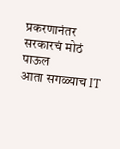प्रकरणानंतर सरकारचं मोठं पाऊल
आता सगळ्याच IT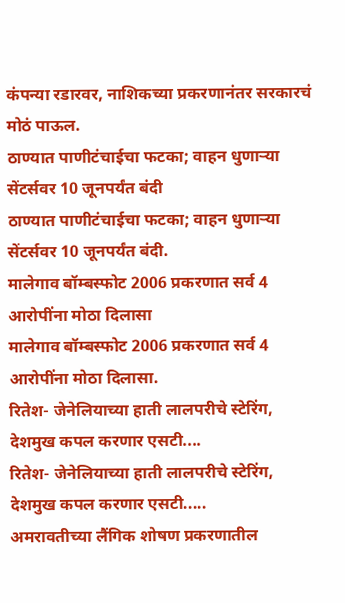कंपन्या रडारवर, नाशिकच्या प्रकरणानंतर सरकारचं मोठं पाऊल.
ठाण्यात पाणीटंचाईचा फटका; वाहन धुणाऱ्या सेंटर्सवर 10 जूनपर्यंत बंदी
ठाण्यात पाणीटंचाईचा फटका; वाहन धुणाऱ्या सेंटर्सवर 10 जूनपर्यंत बंदी.
मालेगाव बॉम्बस्फोट 2006 प्रकरणात सर्व 4 आरोपींना मोठा दिलासा
मालेगाव बॉम्बस्फोट 2006 प्रकरणात सर्व 4 आरोपींना मोठा दिलासा.
रितेश- जेनेलियाच्या हाती लालपरीचे स्टेरिंग, देशमुख कपल करणार एसटी....
रितेश- जेनेलियाच्या हाती लालपरीचे स्टेरिंग, देशमुख कपल करणार एसटी.....
अमरावतीच्या लैंगिक शोषण प्रकरणातील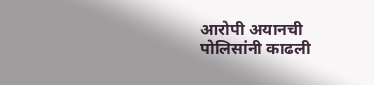आरोपी अयानची पोलिसांनी काढली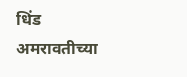धिंड
अमरावतीच्या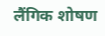लैंगिक शोषण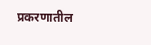प्रकरणातील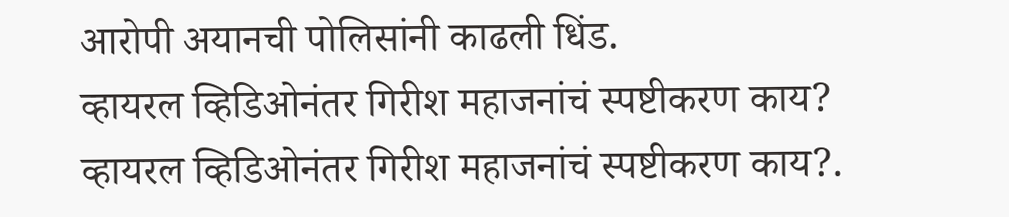आरोपी अयानची पोलिसांनी काढली धिंड.
व्हायरल व्हिडिओनंतर गिरीश महाजनांचं स्पष्टीकरण काय?
व्हायरल व्हिडिओनंतर गिरीश महाजनांचं स्पष्टीकरण काय?.